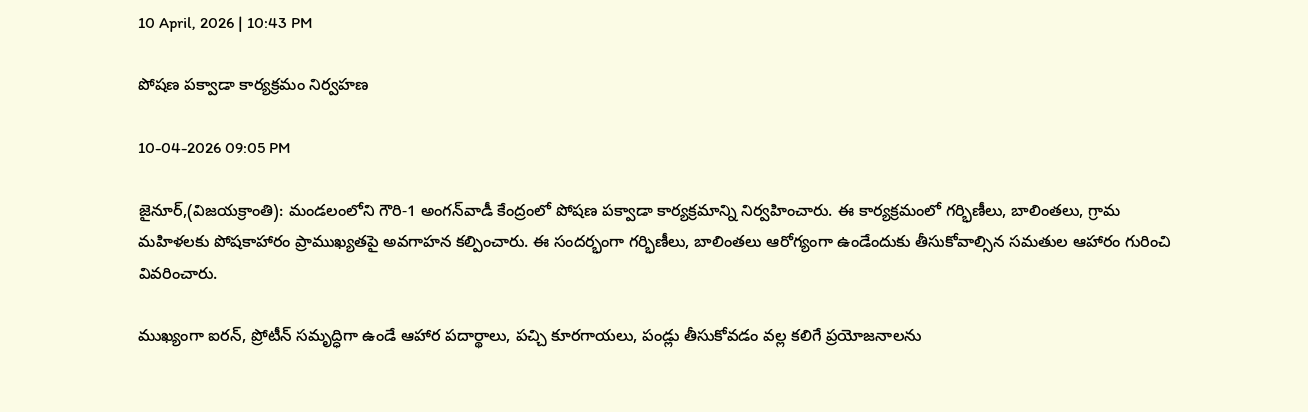10 April, 2026 | 10:43 PM

పోషణ పక్వాడా కార్యక్రమం నిర్వహణ

10-04-2026 09:05 PM

జైనూర్,(విజయక్రాంతి): మండలంలోని గౌరి-1 అంగన్‌వాడీ కేంద్రంలో పోషణ పక్వాడా కార్యక్రమాన్ని నిర్వహించారు. ఈ కార్యక్రమంలో గర్భిణీలు, బాలింతలు, గ్రామ మహిళలకు పోషకాహారం ప్రాముఖ్యతపై అవగాహన కల్పించారు. ఈ సందర్భంగా గర్భిణీలు, బాలింతలు ఆరోగ్యంగా ఉండేందుకు తీసుకోవాల్సిన సమతుల ఆహారం గురించి వివరించారు.

ముఖ్యంగా ఐరన్, ప్రోటీన్ సమృద్ధిగా ఉండే ఆహార పదార్థాలు, పచ్చి కూరగాయలు, పండ్లు తీసుకోవడం వల్ల కలిగే ప్రయోజనాలను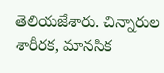తెలియజేశారు. చిన్నారుల శారీరక, మానసిక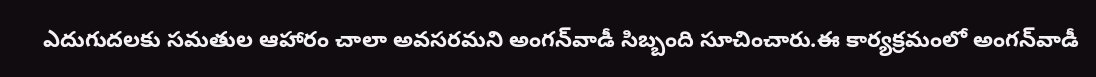ఎదుగుదలకు సమతుల ఆహారం చాలా అవసరమని అంగన్‌వాడీ సిబ్బంది సూచించారు.ఈ కార్యక్రమంలో అంగన్‌వాడీ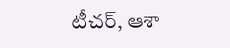టీచర్, ఆశా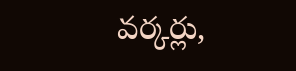వర్కర్లు,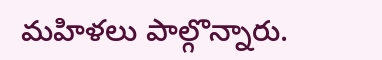మహిళలు పాల్గొన్నారు.